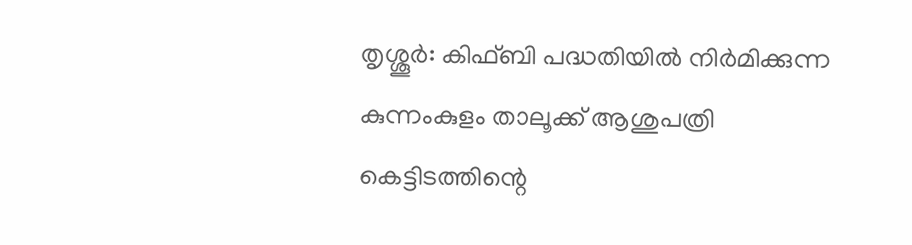തൃശ്ശൂർ: കിഫ്ബി പദ്ധതിയിൽ നിർമിക്കുന്ന കുന്നംകുളം താലൂക്ക് ആശുപത്രി കെട്ടിടത്തിന്റെ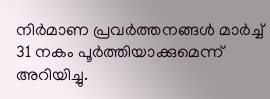നിർമാണ പ്രവർത്തനങ്ങൾ മാർച്ച് 31 നകം പൂർത്തിയാക്കുമെന്ന് അറിയിച്ചു.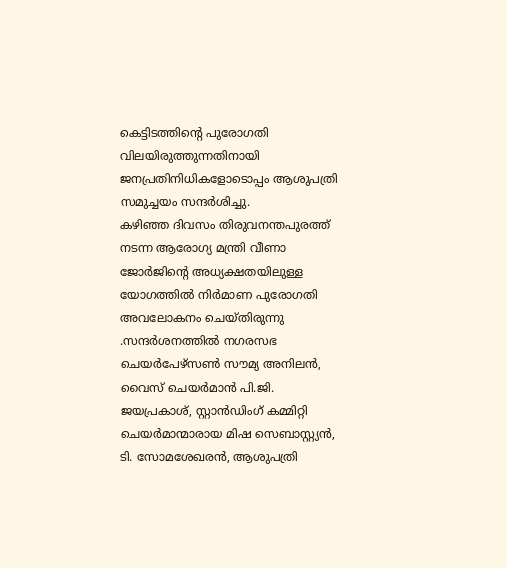കെട്ടിടത്തിന്റെ പുരോഗതി വിലയിരുത്തുന്നതിനായി ജനപ്രതിനിധികളോടൊപ്പം ആശുപത്രി സമുച്ചയം സന്ദർശിച്ചു.
കഴിഞ്ഞ ദിവസം തിരുവനന്തപുരത്ത് നടന്ന ആരോഗ്യ മന്ത്രി വീണാ ജോർജിന്റെ അധ്യക്ഷതയിലുള്ള യോഗത്തിൽ നിർമാണ പുരോഗതി അവലോകനം ചെയ്തിരുന്നു .സന്ദർശനത്തിൽ നഗരസഭ ചെയർപേഴ്സൺ സൗമ്യ അനിലൻ, വൈസ് ചെയർമാൻ പി.ജി. ജയപ്രകാശ്, സ്റ്റാൻഡിംഗ് കമ്മിറ്റി ചെയർമാന്മാരായ മിഷ സെബാസ്റ്റ്യൻ, ടി. സോമശേഖരൻ, ആശുപത്രി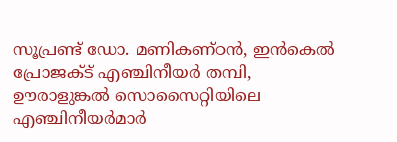സൂപ്രണ്ട് ഡോ. മണികണ്ഠൻ, ഇൻകെൽ പ്രോജക്ട് എഞ്ചിനീയർ തമ്പി, ഊരാളുങ്കൽ സൊസൈറ്റിയിലെ എഞ്ചിനീയർമാർ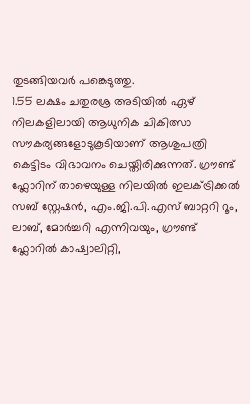തുടങ്ങിയവർ പങ്കെടുത്തു.
1.55 ലക്ഷം ചതുരശ്ര അടിയിൽ ഏഴ് നിലകളിലായി ആധുനിക ചികിത്സാ സൗകര്യങ്ങളോടുകൂടിയാണ് ആശുപത്രി കെട്ടിടം വിഭാവനം ചെയ്തിരിക്കുന്നത്. ഗ്രൗണ്ട് ഫ്ലോറിന് താഴെയുള്ള നിലയിൽ ഇലക്ട്രിക്കൽ സബ് സ്റ്റേഷൻ, എം.ജി.പി.എസ് ബാറ്ററി റൂം, ലാബ്, മോർച്ചറി എന്നിവയും, ഗ്രൗണ്ട് ഫ്ലോറിൽ കാഷ്വാലിറ്റി,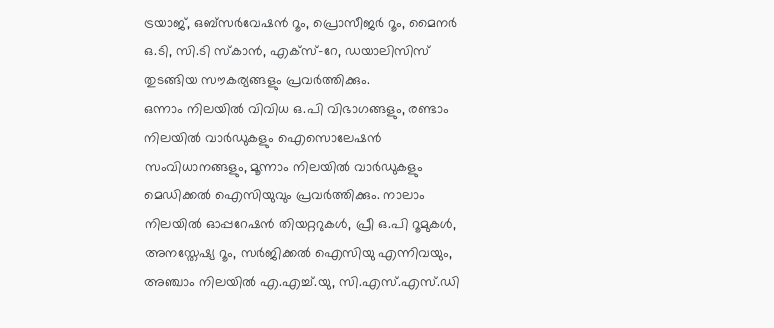ട്രയാജ്, ഒബ്സർവേഷൻ റൂം, പ്രൊസീജർ റൂം, മൈനർ ഒ.ടി, സി.ടി സ്കാൻ, എക്സ്-റേ, ഡയാലിസിസ് തുടങ്ങിയ സൗകര്യങ്ങളും പ്രവർത്തിക്കും.
ഒന്നാം നിലയിൽ വിവിധ ഒ.പി വിഭാഗങ്ങളും, രണ്ടാം നിലയിൽ വാർഡുകളും ഐസൊലേഷൻ സംവിധാനങ്ങളും, മൂന്നാം നിലയിൽ വാർഡുകളും മെഡിക്കൽ ഐസിയുവും പ്രവർത്തിക്കും. നാലാം നിലയിൽ ഓപ്പറേഷൻ തിയറ്ററുകൾ, പ്രീ ഒ.പി റൂമുകൾ, അനസ്തേഷ്യ റൂം, സർജിക്കൽ ഐസിയു എന്നിവയും, അഞ്ചാം നിലയിൽ എ.എച്ച്.യു, സി.എസ്.എസ്.ഡി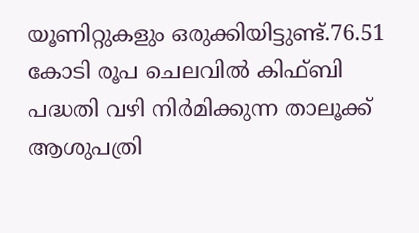യൂണിറ്റുകളും ഒരുക്കിയിട്ടുണ്ട്.76.51 കോടി രൂപ ചെലവിൽ കിഫ്ബി പദ്ധതി വഴി നിർമിക്കുന്ന താലൂക്ക് ആശുപത്രി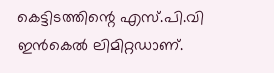കെട്ടിടത്തിന്റെ എസ്.പി.വി ഇൻകെൽ ലിമിറ്റഡാണ്.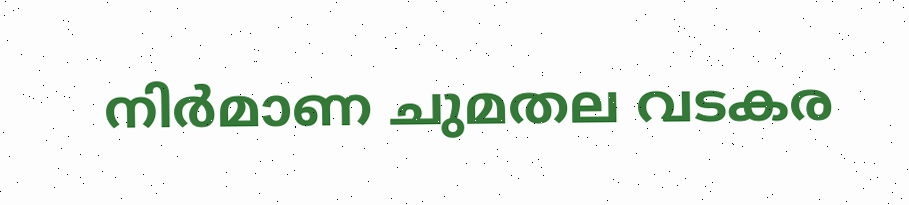നിർമാണ ചുമതല വടകര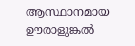ആസ്ഥാനമായ ഊരാളുങ്കൽ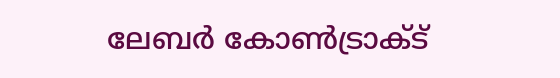ലേബർ കോൺട്രാക്ട്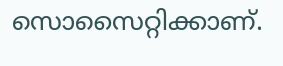സൊസൈറ്റിക്കാണ്.